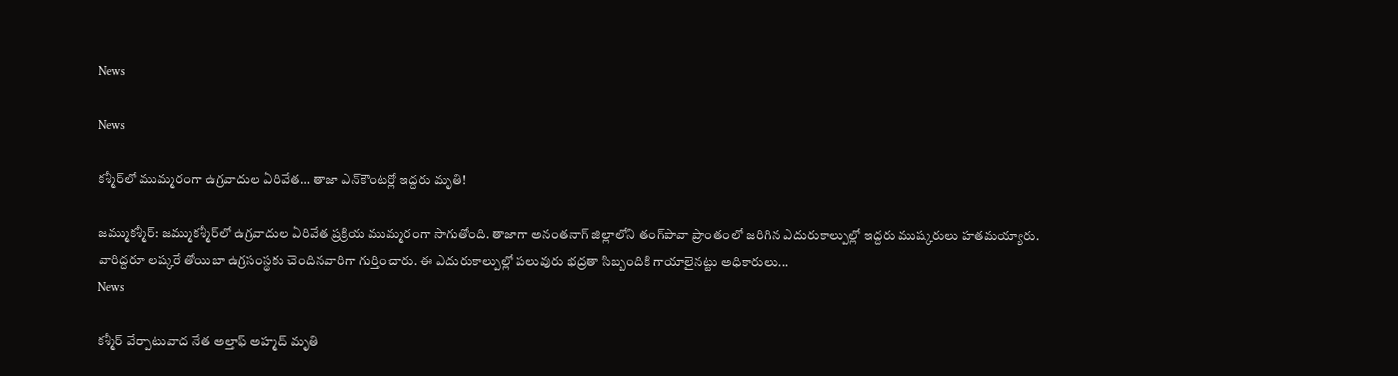News

News

కశ్మీర్‌లో ముమ్మరంగా ఉగ్రవాదుల ఏరివేత… తాజా ఎన్‌కౌంటర్లో ఇద్దరు మృతి!

జమ్ముకశ్మీర్‌: జమ్ముకశ్మీర్‌లో ఉగ్రవాదుల ఏరివేత ప్రక్రియ ముమ్మరంగా సాగుతోంది. తాజాగా అనంతనాగ్‌ జిల్లాలోని తంగ్‌పావా ప్రాంతంలో జరిగిన ఎదురుకాల్పుల్లో ఇద్దరు ముష్కరులు హతమయ్యారు. వారిద్దరూ లష్కరే తోయిబా ఉగ్రసంస్థకు చెందినవారిగా గుర్తించారు. ఈ ఎదురుకాల్పుల్లో పలువురు భద్రతా సిబ్బందికి గాయాలైనట్టు అధికారులు...
News

కశ్మీర్ వేర్పాటువాద నేత అల్తాఫ్ అహ్మద్ మృతి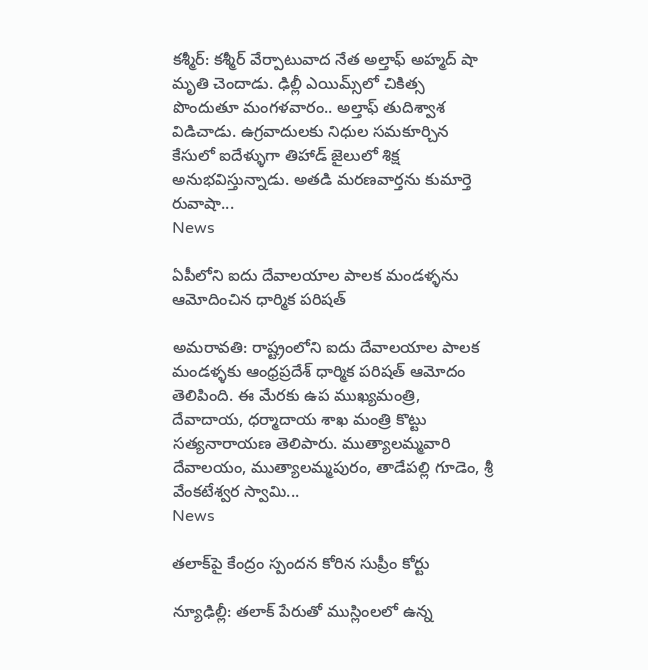కశ్మీర్: కశ్మీర్‌ వేర్పాటువాద నేత అల్తాఫ్ అహ్మద్ షా మృతి చెందాడు. ఢిల్లీ ఎయిమ్స్‌లో చికిత్స పొందుతూ మంగళవారం.. అల్తాఫ్ తుదిశ్వాశ విడిచాడు. ఉగ్రవాదులకు నిధుల సమకూర్చిన కేసులో ఐదేళ్ళుగా తిహాడ్‌ జైలులో శిక్ష అనుభవిస్తున్నాడు. అతడి మరణవార్తను కుమార్తె రువాషా...
News

ఏపీలోని ఐదు దేవాలయాల పాలక మండళ్ళ‌ను ఆమోదించిన ధార్మిక పరిషత్

అమరావతి: రాష్ట్రంలోని ఐదు దేవాలయాల పాలక మండళ్ళ‌కు ఆంధ్రప్రదేశ్ ధార్మిక పరిషత్ ఆమోదం తెలిపింది. ఈ మేర‌కు ఉప ముఖ్యమంత్రి, దేవాదాయ, ధర్మాదాయ శాఖ మంత్రి కొట్టు సత్యనారాయణ తెలిపారు. ముత్యాలమ్మవారి దేవాలయం, ముత్యాలమ్మపురం, తాడేపల్లి గూడెం, శ్రీ వేంకటేశ్వర స్వామి...
News

తలాక్‌పై కేంద్రం స్పందన కోరిన సుప్రీం కోర్టు

న్యూఢిల్లీ: తలాక్‌ పేరుతో ముస్లింలలో ఉన్న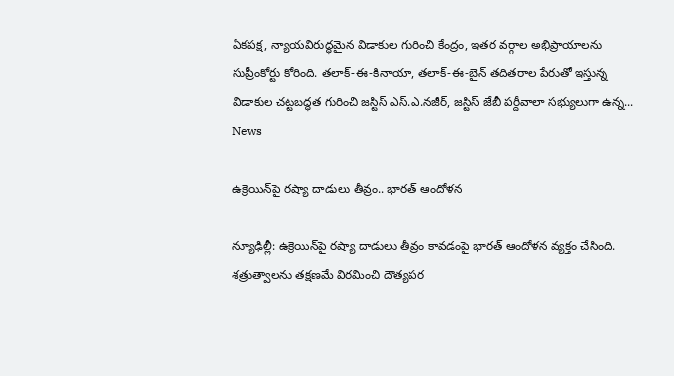ఏకపక్ష, న్యాయవిరుద్ధమైన విడాకుల గురించి కేంద్రం, ఇతర వర్గాల అభిప్రాయాలను సుప్రీంకోర్టు కోరింది. తలాక్‌-ఈ-కినాయా, తలాక్‌-ఈ-బైన్‌ తదితరాల పేరుతో ఇస్తున్న విడాకుల చట్టబద్ధత గురించి జస్టిస్‌ ఎస్‌.ఎ.నజీర్‌, జస్టిస్‌ జేబీ పర్దీవాలా సభ్యులుగా ఉన్న...
News

ఉక్రెయిన్‌పై రష్యా దాడులు తీవ్రం.. భారత్ ఆందోళన

న్యూఢిల్లీ: ఉక్రెయిన్‌పై రష్యా దాడులు తీవ్రం కావడంపై భారత్‌ ఆందోళన వ్యక్తం చేసింది. శత్రుత్వాలను తక్షణమే విరమించి దౌత్యపర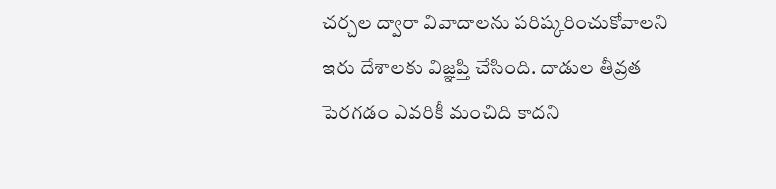చర్చల ద్వారా వివాదాలను పరిష్కరించుకోవాలని ఇరు దేశాలకు విజ్ఞప్తి చేసింది. దాడుల తీవ్రత పెరగడం ఎవరికీ మంచిది కాదని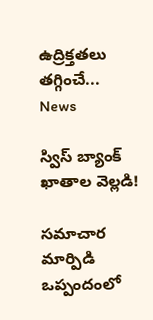ఉద్రిక్తతలు తగ్గించే...
News

స్విస్ బ్యాంక్ ఖాతాల వెల్ల‌డి!

సమాచార మార్పిడి ఒప్పందంలో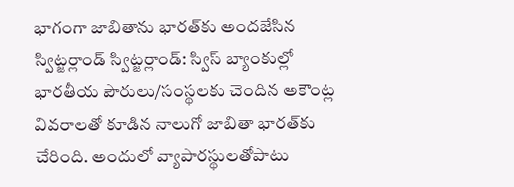భాగంగా జాబితాను భారత్‌కు అంద‌జేసిన స్విట్జర్లాండ్ స్విట్జర్లాండ్‌: స్విస్‌ బ్యాంకుల్లో భారతీయ పౌరులు/సంస్థలకు చెందిన అకౌంట్ల వివరాలతో కూడిన నాలుగో జాబితా భారత్‌కు చేరింది. అందులో వ్యాపారస్థులతోపాటు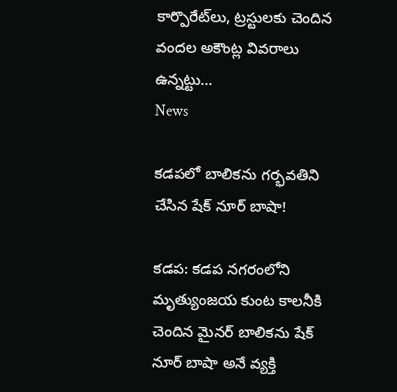కార్పొరేట్‌లు, ట్రస్టులకు చెందిన వందల అకౌంట్ల వివరాలు ఉన్నట్టు...
News

కడపలో బాలిక‌ను గ‌ర్భ‌వ‌తిని చేసిన షేక్ నూర్ బాషా!

కడప: కడప నగరంలోని మృత్యుంజయ కుంట కాలనీకి చెందిన మైనర్ బాలికను షేక్ నూర్ బాషా అనే వ్య‌క్తి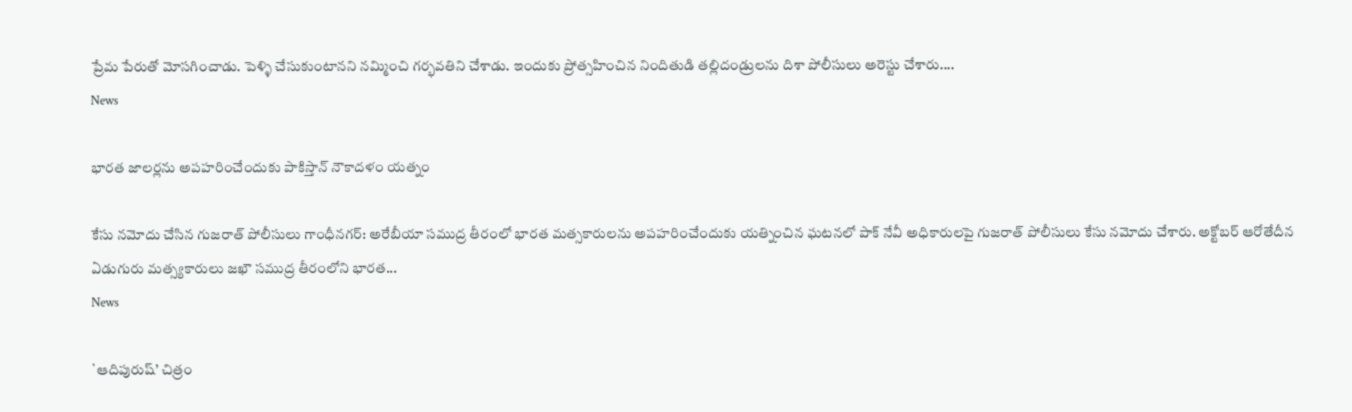ప్రేమ పేరుతో మోసగించాడు. పెళ్ళి చేసుకుంటానని నమ్మించి గర్భవతిని చేశాడు. ఇందుకు ప్రోత్సహించిన నిందితుడి తల్లిదండ్రులను దిశా పోలీసులు అరెస్టు చేశారు....
News

భారత జాలర్లను అపహరించేందుకు పాకిస్తాన్ నౌకాదళం యత్నం

కేసు నమోదు చేసిన గుజరాత్ పోలీసులు గాంధీన‌గ‌ర్‌: అరేబీయా సముద్ర తీరంలో భారత మత్సకారులను అపహరించేందుకు యత్నించిన ఘటనలో పాక్ నేవీ అధికారులపై గుజరాత్ పోలీసులు కేసు నమోదు చేశారు. అక్టోబర్ ఆరోతేదీన‌ ఏడుగురు మత్స్యకారులు జఖౌ సముద్ర తీరంలోని భారత...
News

`ఆదిపురుష్’ చిత్రం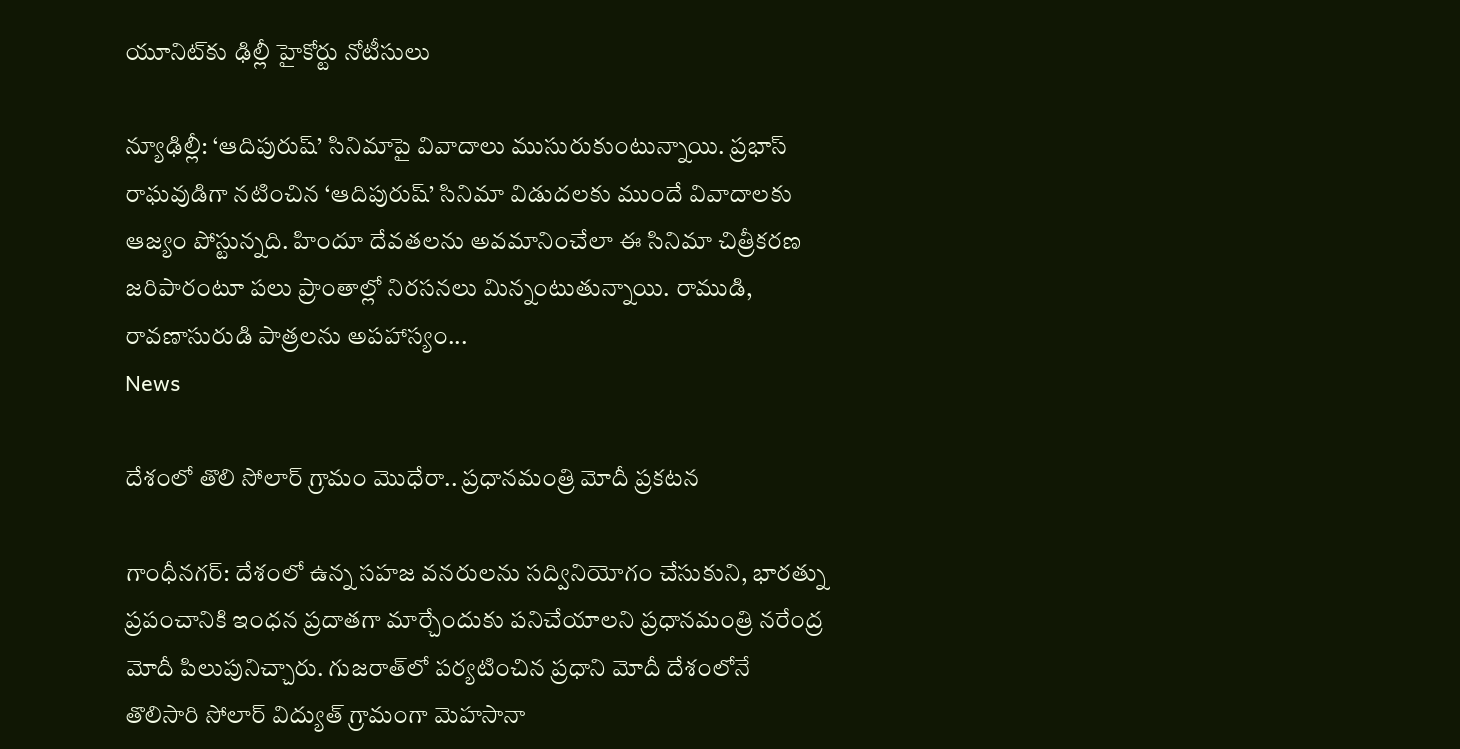యూనిట్‌కు ఢిల్లీ హైకోర్టు నోటీసులు

న్యూఢిల్లీ: ‘ఆదిపురుష్‌’ సినిమాపై వివాదాలు ముసురుకుంటున్నాయి. ప్రభాస్‌ రాఘవుడిగా నటించిన ‘ఆదిపురుష్‌’ సినిమా విడుదలకు ముందే వివాదాలకు ఆజ్యం పోస్టున్నది. హిందూ దేవతలను అవమానించేలా ఈ సినిమా చిత్రీకరణ జరిపారంటూ పలు ప్రాంతాల్లో నిరసనలు మిన్నంటుతున్నాయి. రాముడి, రావణాసురుడి పాత్రలను అపహాస్యం...
News

దేశంలో తొలి సోలార్ గ్రామం మొధేరా.. ప్రధానమంత్రి మోదీ ప్ర‌క‌ట‌న‌

గాంధీన‌గ‌ర్‌: దేశంలో ఉన్న సహజ వనరులను సద్వినియోగం చేసుకుని, భారత్ను ప్రపంచానికి ఇంధన ప్రదాతగా మార్చేందుకు పనిచేయాలని ప్రధానమంత్రి నరేంద్ర మోదీ పిలుపునిచ్చారు. గుజరాత్‌లో పర్యటించిన ప్రధాని మోదీ దేశంలోనే తొలిసారి సోలార్‌ విద్యుత్‌ గ్రామంగా మెహసానా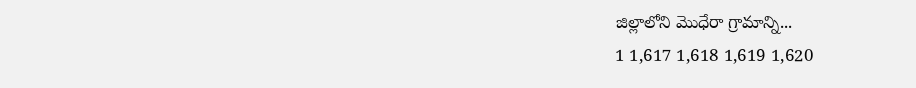జిల్లాలోని మొధేరా గ్రామాన్ని...
1 1,617 1,618 1,619 1,620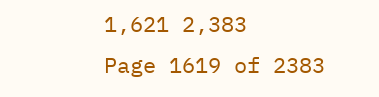1,621 2,383
Page 1619 of 2383